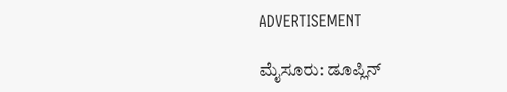ADVERTISEMENT

ಮೈಸೂರು: ಡೂಪ್ಲಿನ್‌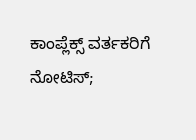ಕಾಂಪ್ಲೆಕ್ಸ್ ವರ್ತಕರಿಗೆ ನೋಟಿಸ್;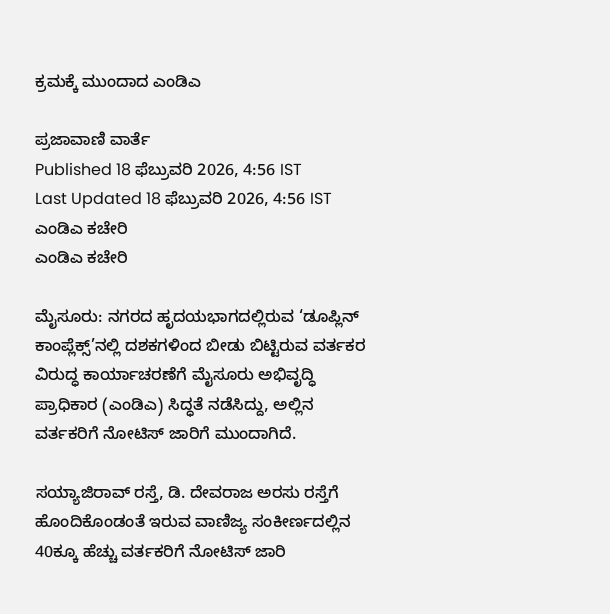ಕ್ರಮಕ್ಕೆ ಮುಂದಾದ ಎಂಡಿಎ

ಪ್ರಜಾವಾಣಿ ವಾರ್ತೆ
Published 18 ಫೆಬ್ರುವರಿ 2026, 4:56 IST
Last Updated 18 ಫೆಬ್ರುವರಿ 2026, 4:56 IST
ಎಂಡಿಎ ಕಚೇರಿ
ಎಂಡಿಎ ಕಚೇರಿ

ಮೈಸೂರು: ನಗರದ ಹೃದಯಭಾಗದಲ್ಲಿರುವ ‘ಡೂಪ್ಲಿನ್‌ ಕಾಂಪ್ಲೆಕ್ಸ್’ನಲ್ಲಿ ದಶಕಗಳಿಂದ ಬೀಡು ಬಿಟ್ಟಿರುವ ವರ್ತಕರ ವಿರುದ್ಧ ಕಾರ್ಯಾಚರಣೆಗೆ ಮೈಸೂರು ಅಭಿವೃದ್ಧಿ ಪ್ರಾಧಿಕಾರ (ಎಂಡಿಎ) ಸಿದ್ಧತೆ ನಡೆಸಿದ್ದು, ಅಲ್ಲಿನ ವರ್ತಕರಿಗೆ ನೋಟಿಸ್ ಜಾರಿಗೆ ಮುಂದಾಗಿದೆ.

ಸಯ್ಯಾಜಿರಾವ್‌ ರಸ್ತೆ, ಡಿ. ದೇವರಾಜ ಅರಸು ರಸ್ತೆಗೆ ಹೊಂದಿಕೊಂಡಂತೆ ಇರುವ ವಾಣಿಜ್ಯ ಸಂಕೀರ್ಣದಲ್ಲಿನ 40ಕ್ಕೂ ಹೆಚ್ಚು ವರ್ತಕರಿಗೆ ನೋಟಿಸ್ ಜಾರಿ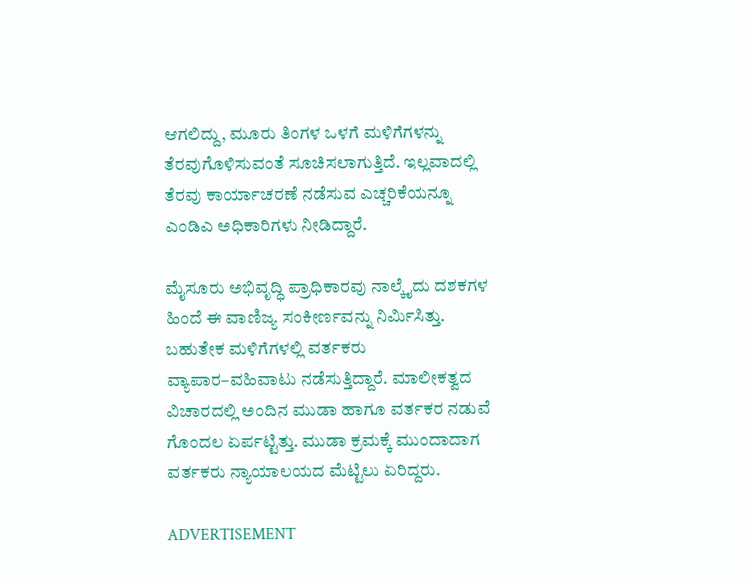ಆಗಲಿದ್ದು, ಮೂರು ತಿಂಗಳ ಒಳಗೆ ಮಳಿಗೆಗಳನ್ನು ತೆರವುಗೊಳಿಸುವಂತೆ ಸೂಚಿಸಲಾಗುತ್ತಿದೆ. ಇಲ್ಲವಾದಲ್ಲಿ ತೆರವು ಕಾರ್ಯಾಚರಣೆ ನಡೆಸುವ ಎಚ್ಚರಿಕೆಯನ್ನೂ ಎಂಡಿಎ ಅಧಿಕಾರಿಗಳು ನೀಡಿದ್ದಾರೆ.

ಮೈಸೂರು ಅಭಿವೃದ್ಧಿ ಪ್ರಾಧಿಕಾರವು ನಾಲ್ಕೈದು ದಶಕಗಳ ಹಿಂದೆ ಈ ವಾಣಿಜ್ಯ ಸಂಕೀರ್ಣವನ್ನು ನಿರ್ಮಿಸಿತ್ತು. ಬಹುತೇಕ ಮಳಿಗೆಗಳಲ್ಲಿ ವರ್ತಕರು ವ್ಯಾಪಾರ–ವಹಿವಾಟು ನಡೆಸುತ್ತಿದ್ದಾರೆ. ಮಾಲೀಕತ್ವದ ವಿಚಾರದಲ್ಲಿ ಅಂದಿನ ಮುಡಾ ಹಾಗೂ ವರ್ತಕರ ನಡುವೆ ಗೊಂದಲ ಏರ್ಪಟ್ಟಿತ್ತು. ಮುಡಾ ಕ್ರಮಕ್ಕೆ ಮುಂದಾದಾಗ ವರ್ತಕರು ನ್ಯಾಯಾಲಯದ ಮೆಟ್ಟಿಲು ಏರಿದ್ದರು.

ADVERTISEMENT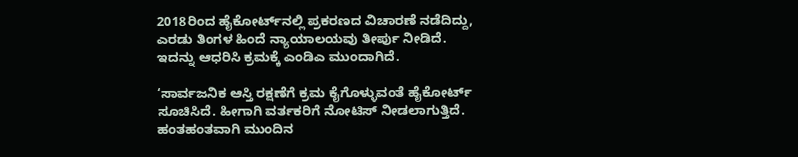2018ರಿಂದ ಹೈಕೋರ್ಟ್‌ನಲ್ಲಿ ಪ್ರಕರಣದ ವಿಚಾರಣೆ ನಡೆದಿದ್ದು, ಎರಡು ತಿಂಗಳ ಹಿಂದೆ ನ್ಯಾಯಾಲಯವು ತೀರ್ಪು ನೀಡಿದೆ. ಇದನ್ನು ಆಧರಿಸಿ ಕ್ರಮಕ್ಕೆ ಎಂಡಿಎ ಮುಂದಾಗಿದೆ.

‘ಸಾರ್ವಜನಿಕ ಆಸ್ತಿ ರಕ್ಷಣೆಗೆ ಕ್ರಮ ಕೈಗೊಳ್ಳುವಂತೆ ಹೈಕೋರ್ಟ್ ಸೂಚಿಸಿದೆ. ಹೀಗಾಗಿ ವರ್ತಕರಿಗೆ ನೋಟಿಸ್ ನೀಡಲಾಗುತ್ತಿದೆ. ಹಂತಹಂತವಾಗಿ ಮುಂದಿನ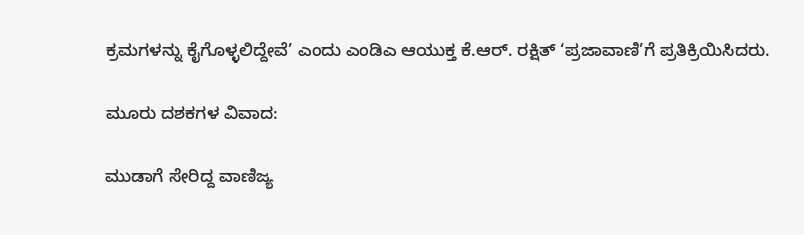ಕ್ರಮಗಳನ್ನು ಕೈಗೊಳ್ಳಲಿದ್ದೇವೆ’ ಎಂದು ಎಂಡಿಎ ಆಯುಕ್ತ ಕೆ.ಆರ್. ರಕ್ಷಿತ್‌ ‘ಪ್ರಜಾವಾಣಿ’ಗೆ ಪ್ರತಿಕ್ರಿಯಿಸಿದರು.

ಮೂರು ದಶಕಗಳ ವಿವಾದ:

ಮುಡಾಗೆ ಸೇರಿದ್ದ ವಾಣಿಜ್ಯ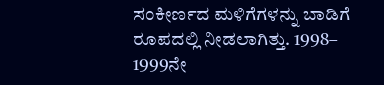ಸಂಕೀರ್ಣದ ಮಳಿಗೆಗಳನ್ನು ಬಾಡಿಗೆ ರೂಪದಲ್ಲಿ ನೀಡಲಾಗಿತ್ತು. 1998– 1999ನೇ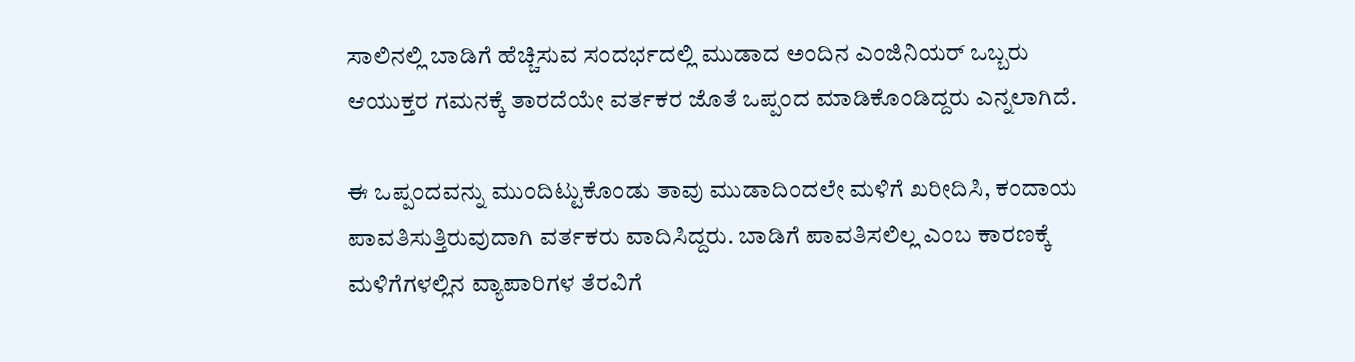ಸಾಲಿನಲ್ಲಿ ಬಾಡಿಗೆ ಹೆಚ್ಚಿಸುವ ಸಂದರ್ಭದಲ್ಲಿ ಮುಡಾದ ಅಂದಿನ ಎಂಜಿನಿಯರ್‌ ಒಬ್ಬರು ಆಯುಕ್ತರ ಗಮನಕ್ಕೆ ತಾರದೆಯೇ ವರ್ತಕರ ಜೊತೆ ಒಪ್ಪಂದ ಮಾಡಿಕೊಂಡಿದ್ದರು ಎನ್ನಲಾಗಿದೆ.

ಈ ಒಪ್ಪಂದವನ್ನು ಮುಂದಿಟ್ಟುಕೊಂಡು ತಾವು ಮುಡಾದಿಂದಲೇ ಮಳಿಗೆ ಖರೀದಿಸಿ, ಕಂದಾಯ ಪಾವತಿಸುತ್ತಿರುವುದಾಗಿ ವರ್ತಕರು ವಾದಿಸಿದ್ದರು. ಬಾಡಿಗೆ ಪಾವತಿಸಲಿಲ್ಲ ಎಂಬ ಕಾರಣಕ್ಕೆ ಮಳಿಗೆಗಳಲ್ಲಿನ ವ್ಯಾಪಾರಿಗಳ ತೆರವಿಗೆ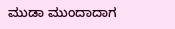ಮುಡಾ ಮುಂದಾದಾಗ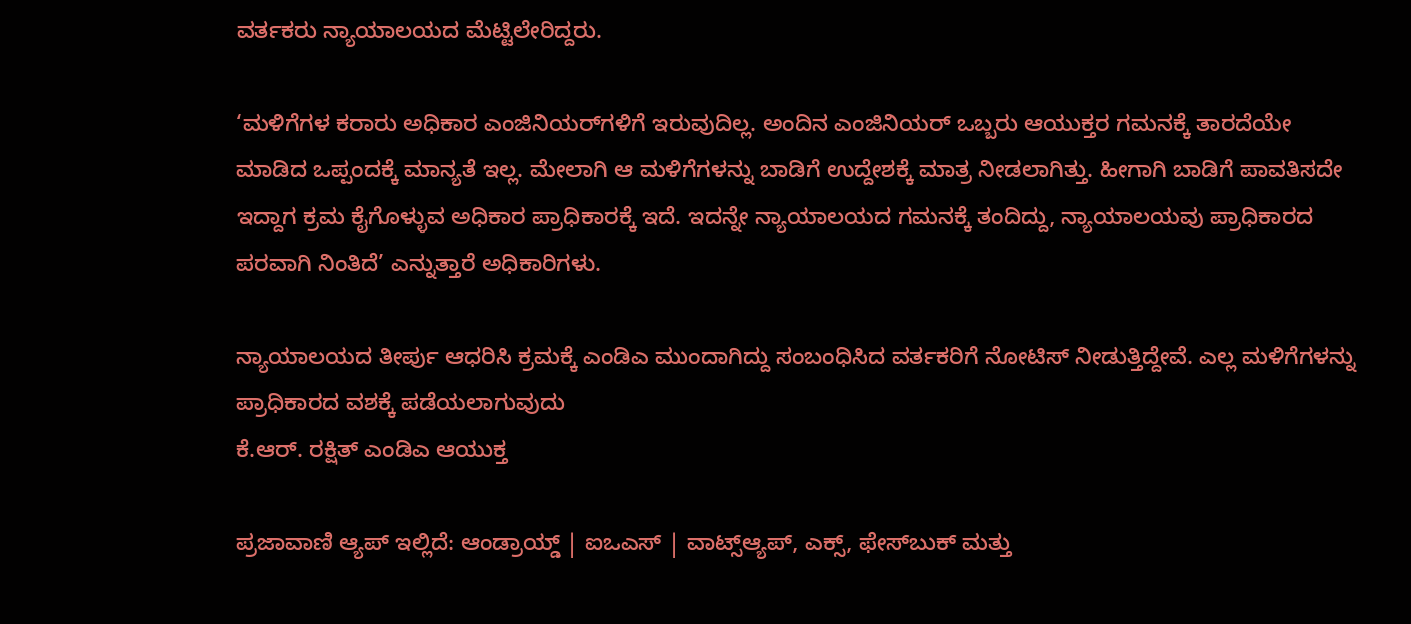ವರ್ತಕರು ನ್ಯಾಯಾಲಯದ ಮೆಟ್ಟಿಲೇರಿದ್ದರು.

‘ಮಳಿಗೆಗಳ ಕರಾರು ಅಧಿಕಾರ ಎಂಜಿನಿಯರ್‌ಗಳಿಗೆ ಇರುವುದಿಲ್ಲ. ಅಂದಿನ ಎಂಜಿನಿಯರ್‌ ಒಬ್ಬರು ಆಯುಕ್ತರ ಗಮನಕ್ಕೆ ತಾರದೆಯೇ ಮಾಡಿದ ಒಪ್ಪಂದಕ್ಕೆ ಮಾನ್ಯತೆ ಇಲ್ಲ. ಮೇಲಾಗಿ ಆ ಮಳಿಗೆಗಳನ್ನು ಬಾಡಿಗೆ ಉದ್ದೇಶಕ್ಕೆ ಮಾತ್ರ ನೀಡಲಾಗಿತ್ತು. ಹೀಗಾಗಿ ಬಾಡಿಗೆ ಪಾವತಿಸದೇ ಇದ್ದಾಗ ಕ್ರಮ ಕೈಗೊಳ್ಳುವ ಅಧಿಕಾರ ಪ್ರಾಧಿಕಾರಕ್ಕೆ ಇದೆ. ಇದನ್ನೇ ನ್ಯಾಯಾಲಯದ ಗಮನಕ್ಕೆ ತಂದಿದ್ದು, ನ್ಯಾಯಾಲಯವು ಪ್ರಾಧಿಕಾರದ ಪರವಾಗಿ ನಿಂತಿದೆ’ ಎನ್ನುತ್ತಾರೆ ಅಧಿಕಾರಿಗಳು.

ನ್ಯಾಯಾಲಯದ ತೀರ್ಪು ಆಧರಿಸಿ ಕ್ರಮಕ್ಕೆ ಎಂಡಿಎ ಮುಂದಾಗಿದ್ದು ಸಂಬಂಧಿಸಿದ ವರ್ತಕರಿಗೆ ನೋಟಿಸ್ ನೀಡುತ್ತಿದ್ದೇವೆ. ಎಲ್ಲ ಮಳಿಗೆಗಳನ್ನು ಪ್ರಾಧಿಕಾರದ ವಶಕ್ಕೆ ಪಡೆಯಲಾಗುವುದು
ಕೆ.ಆರ್. ರಕ್ಷಿತ್‌ ಎಂಡಿಎ ಆಯುಕ್ತ

ಪ್ರಜಾವಾಣಿ ಆ್ಯಪ್ ಇಲ್ಲಿದೆ: ಆಂಡ್ರಾಯ್ಡ್ | ಐಒಎಸ್ | ವಾಟ್ಸ್ಆ್ಯಪ್, ಎಕ್ಸ್, ಫೇಸ್‌ಬುಕ್ ಮತ್ತು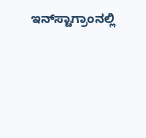ಇನ್‌ಸ್ಟಾಗ್ರಾಂನಲ್ಲಿ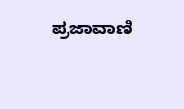ಪ್ರಜಾವಾಣಿ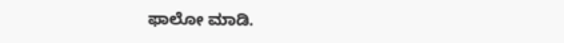ಫಾಲೋ ಮಾಡಿ.